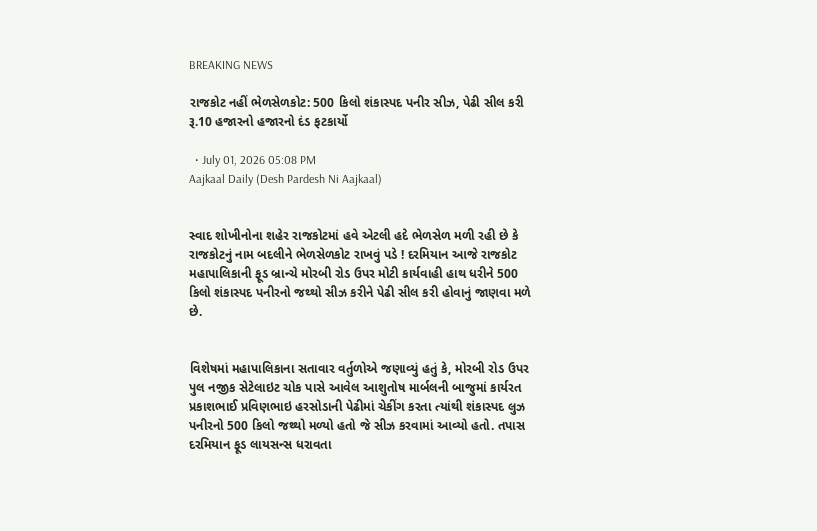BREAKING NEWS

રાજકોટ નહીં ભેળસેળકોટ: 500 કિલો શંકાસ્પદ પનીર સીઝ, પેઢી સીલ કરી રૂ.10 હજારનો હજારનો દંડ ફટકાર્યો

  • July 01, 2026 05:08 PM
Aajkaal Daily (Desh Pardesh Ni Aajkaal)


સ્વાદ શોખીનોના શહેર રાજકોટમાં હવે એટલી હદે ભેળસેળ મળી રહી છે કે રાજકોટનું નામ બદલીને ભેળસેળકોટ રાખવું પડે ! દરમિયાન આજે રાજકોટ મહાપાલિકાની ફૂડ બ્રાન્ચે મોરબી રોડ ઉપર મોટી કાર્યવાહી હાથ ધરીને 500 કિલો શંકાસ્પદ પનીરનો જથ્થો સીઝ કરીને પેઢી સીલ કરી હોવાનું જાણવા મળે છે.


વિશેષમાં મહાપાલિકાના સતાવાર વર્તુળોએ જણાવ્યું હતું કે, મોરબી રોડ ઉપર પુલ નજીક સેટેલાઇટ ચોક પાસે આવેલ આશુતોષ માર્બલની બાજુમાં કાર્યરત પ્રકાશભાઈ પ્રવિણભાઇ હરસોડાની પેઢીમાં ચેકીંગ કરતા ત્યાંથી શંકાસ્પદ લુઝ પનીરનો 500 કિલો જથ્થો મળ્યો હતો જે સીઝ કરવામાં આવ્યો હતો. તપાસ દરમિયાન ફૂડ લાયસન્સ ધરાવતા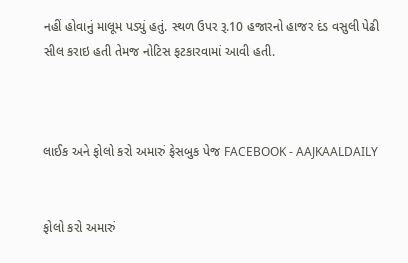નહીં હોવાનું માલૂમ પડ્યું હતું. સ્થળ ઉપર રૂ.10 હજારનો હાજર દંડ વસુલી પેઢી સીલ કરાઇ હતી તેમજ નોટિસ ફટકારવામાં આવી હતી.



લાઈક અને ફોલો કરો અમારું ફેસબુક પેજ FACEBOOK - AAJKAALDAILY


ફોલો કરો અમારું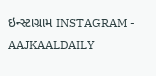ઇન્સ્ટાગ્રામ INSTAGRAM - AAJKAALDAILY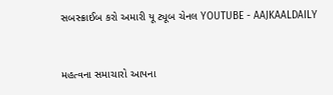સબસ્ક્રાઈબ કરો અમારી યૂ ટ્યૂબ ચેનલ YOUTUBE - AAJKAALDAILY


મહત્વના સમાચારો આપના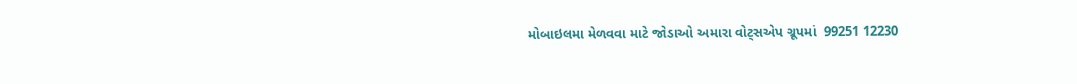મોબાઇલમા મેળવવા માટે જોડાઓ અમારા વોટ્સએપ ગ્રૂપમાં  99251 12230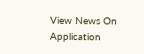View News On Application